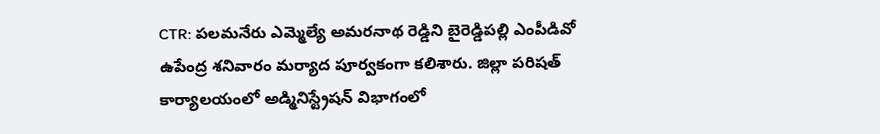CTR: పలమనేరు ఎమ్మెల్యే అమరనాథ రెడ్డిని బైరెడ్డిపల్లి ఎంపీడివో ఉపేంద్ర శనివారం మర్యాద పూర్వకంగా కలిశారు. జిల్లా పరిషత్ కార్యాలయంలో అడ్మినిస్ట్రేషన్ విభాగంలో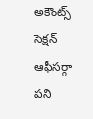అకౌంట్స్ సెక్షన్ ఆఫీసర్గా పని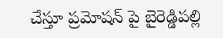చేస్తూ ప్రమోషన్ పై బైరెడ్డిపల్లి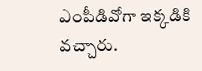ఎంపీడివోగా ఇక్కడికి వచ్చారు.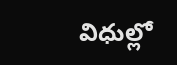విధుల్లో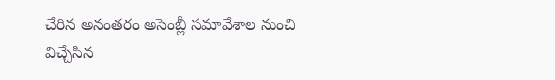చేరిన అనంతరం అసెంబ్లీ సమావేశాల నుంచి విచ్చేసిన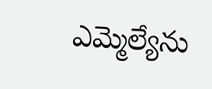ఎమ్మెల్యేను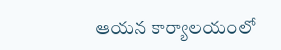ఆయన కార్యాలయంలో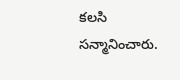కలసి సన్మానించారు.